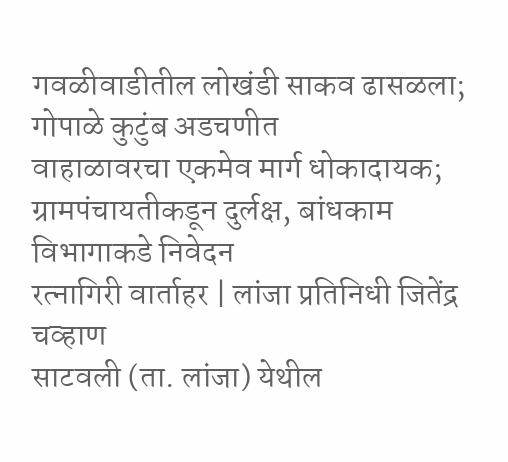गवळीवाडीतील लोखंडी साकव ढासळला; गोपाळे कुटुंब अडचणीत
वाहाळावरचा एकमेव मार्ग धोकादायक; ग्रामपंचायतीकडून दुर्लक्ष, बांधकाम विभागाकडे निवेदन
रत्नागिरी वार्ताहर | लांजा प्रतिनिधी जितेंद्र चव्हाण
साटवली (ता. लांजा) येथील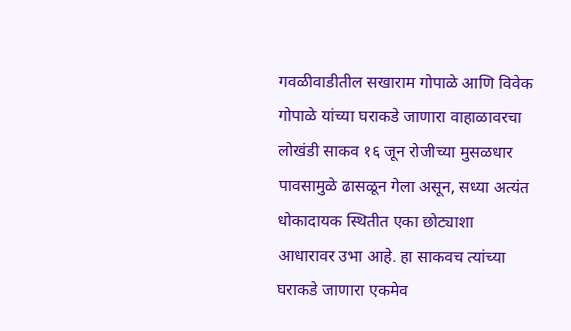गवळीवाडीतील सखाराम गोपाळे आणि विवेक गोपाळे यांच्या घराकडे जाणारा वाहाळावरचा लोखंडी साकव १६ जून रोजीच्या मुसळधार पावसामुळे ढासळून गेला असून, सध्या अत्यंत धोकादायक स्थितीत एका छोट्याशा आधारावर उभा आहे. हा साकवच त्यांच्या घराकडे जाणारा एकमेव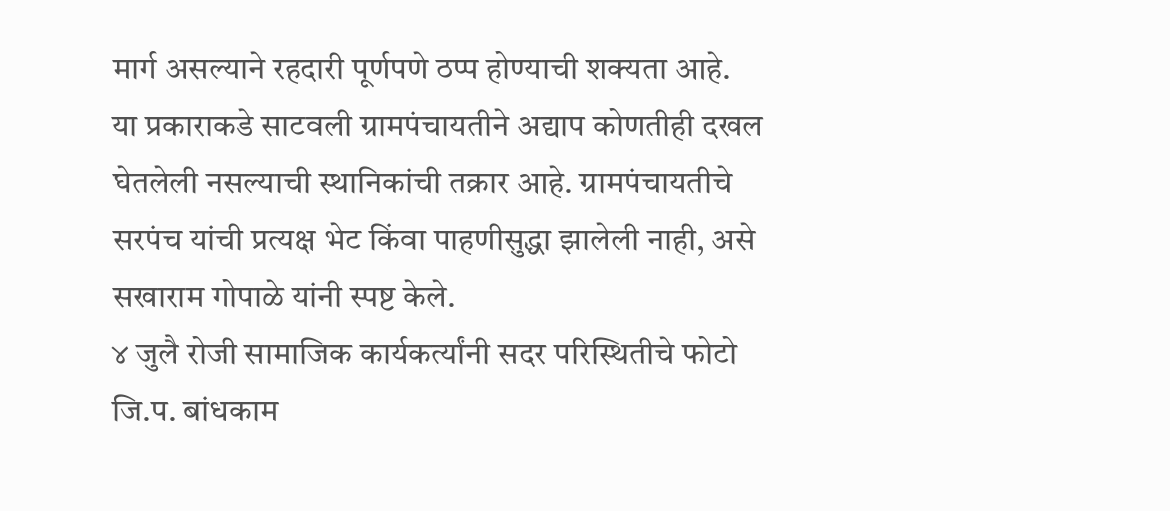मार्ग असल्याने रहदारी पूर्णपणे ठप्प होण्याची शक्यता आहे.
या प्रकाराकडे साटवली ग्रामपंचायतीने अद्याप कोणतीही दखल घेतलेली नसल्याची स्थानिकांची तक्रार आहे. ग्रामपंचायतीचे सरपंच यांची प्रत्यक्ष भेट किंवा पाहणीसुद्धा झालेली नाही, असे सखाराम गोपाळे यांनी स्पष्ट केले.
४ जुलै रोजी सामाजिक कार्यकर्त्यांनी सदर परिस्थितीचे फोटो जि.प. बांधकाम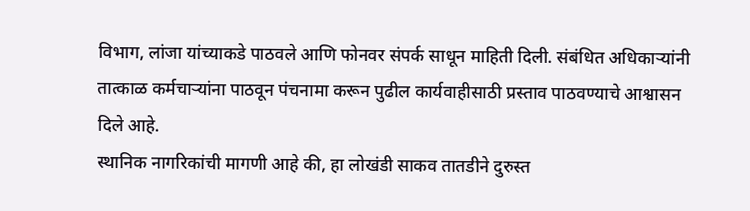विभाग, लांजा यांच्याकडे पाठवले आणि फोनवर संपर्क साधून माहिती दिली. संबंधित अधिकाऱ्यांनी तात्काळ कर्मचाऱ्यांना पाठवून पंचनामा करून पुढील कार्यवाहीसाठी प्रस्ताव पाठवण्याचे आश्वासन दिले आहे.
स्थानिक नागरिकांची मागणी आहे की, हा लोखंडी साकव तातडीने दुरुस्त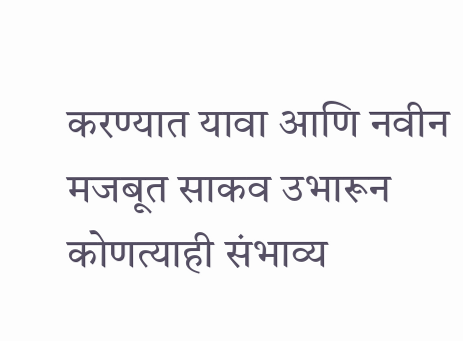करण्यात यावा आणि नवीन मजबूत साकव उभारून कोणत्याही संभाव्य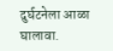दुर्घटनेला आळा घालावा.